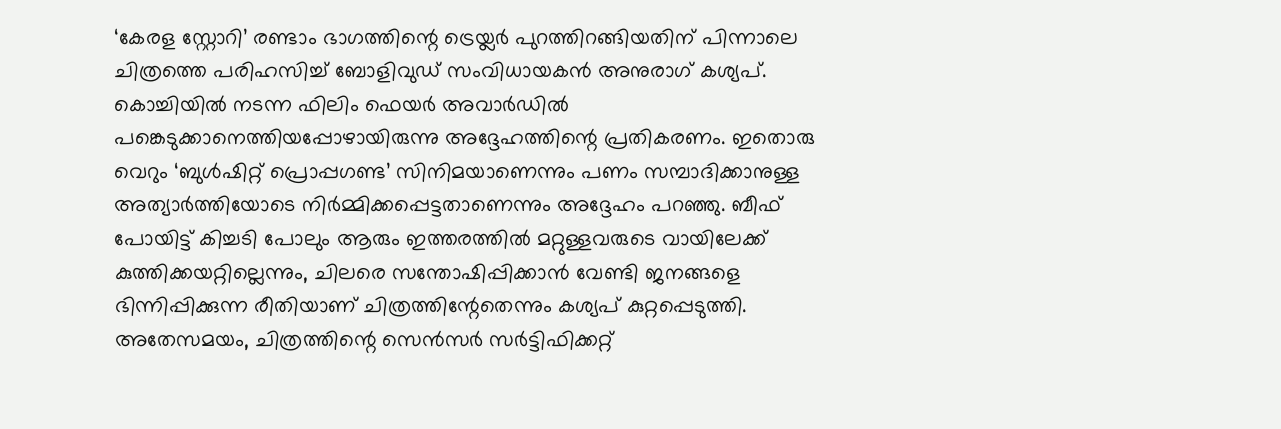‘കേരള സ്റ്റോറി’ രണ്ടാം ഭാഗത്തിന്റെ ട്രെയ്ലർ പുറത്തിറങ്ങിയതിന് പിന്നാലെ ചിത്രത്തെ പരിഹസിച്ച് ബോളിവുഡ് സംവിധായകൻ അനുരാഗ് കശ്യപ്. കൊച്ചിയിൽ നടന്ന ഫിലിം ഫെയർ അവാർഡിൽ പങ്കെടുക്കാനെത്തിയപ്പോഴായിരുന്നു അദ്ദേഹത്തിന്റെ പ്രതികരണം. ഇതൊരു വെറും ‘ബുൾഷിറ്റ് പ്രൊപ്പഗണ്ട’ സിനിമയാണെന്നും പണം സമ്പാദിക്കാനുള്ള അത്യാർത്തിയോടെ നിർമ്മിക്കപ്പെട്ടതാണെന്നും അദ്ദേഹം പറഞ്ഞു. ബീഫ് പോയിട്ട് കിച്ചടി പോലും ആരും ഇത്തരത്തിൽ മറ്റുള്ളവരുടെ വായിലേക്ക് കുത്തിക്കയറ്റില്ലെന്നും, ചിലരെ സന്തോഷിപ്പിക്കാൻ വേണ്ടി ജനങ്ങളെ ഭിന്നിപ്പിക്കുന്ന രീതിയാണ് ചിത്രത്തിന്റേതെന്നും കശ്യപ് കുറ്റപ്പെടുത്തി.
അതേസമയം, ചിത്രത്തിന്റെ സെൻസർ സർട്ടിഫിക്കറ്റ്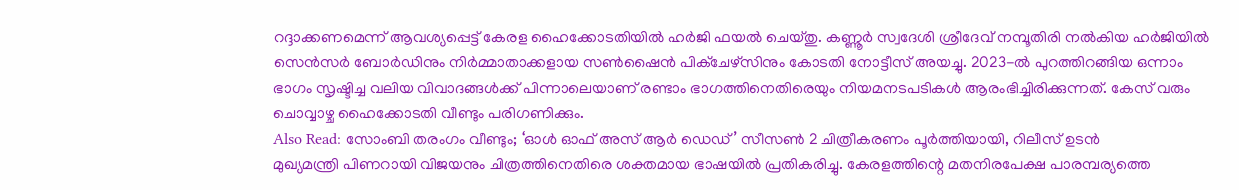റദ്ദാക്കണമെന്ന് ആവശ്യപ്പെട്ട് കേരള ഹൈക്കോടതിയിൽ ഹർജി ഫയൽ ചെയ്തു. കണ്ണൂർ സ്വദേശി ശ്രീദേവ് നമ്പൂതിരി നൽകിയ ഹർജിയിൽ സെൻസർ ബോർഡിനും നിർമ്മാതാക്കളായ സൺഷൈൻ പിക്ചേഴ്സിനും കോടതി നോട്ടീസ് അയച്ചു. 2023-ൽ പുറത്തിറങ്ങിയ ഒന്നാം ഭാഗം സൃഷ്ടിച്ച വലിയ വിവാദങ്ങൾക്ക് പിന്നാലെയാണ് രണ്ടാം ഭാഗത്തിനെതിരെയും നിയമനടപടികൾ ആരംഭിച്ചിരിക്കുന്നത്. കേസ് വരും ചൊവ്വാഴ്ച ഹൈക്കോടതി വീണ്ടും പരിഗണിക്കും.
Also Read: സോംബി തരംഗം വീണ്ടും; ‘ഓൾ ഓഫ് അസ് ആർ ഡെഡ്’ സീസൺ 2 ചിത്രീകരണം പൂർത്തിയായി, റിലീസ് ഉടൻ
മുഖ്യമന്ത്രി പിണറായി വിജയനും ചിത്രത്തിനെതിരെ ശക്തമായ ഭാഷയിൽ പ്രതികരിച്ചു. കേരളത്തിന്റെ മതനിരപേക്ഷ പാരമ്പര്യത്തെ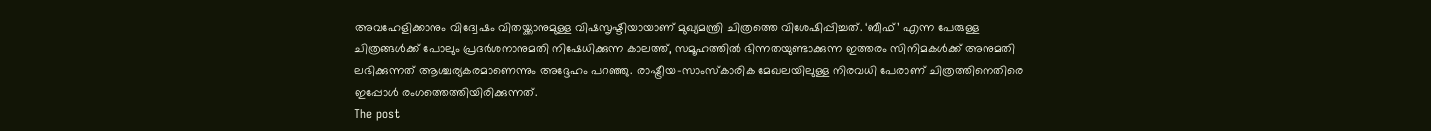അവഹേളിക്കാനും വിദ്വേഷം വിതയ്ക്കാനുമുള്ള വിഷസൃഷ്ടിയായാണ് മുഖ്യമന്ത്രി ചിത്രത്തെ വിശേഷിപ്പിച്ചത്. ‘ബീഫ്’ എന്ന പേരുള്ള ചിത്രങ്ങൾക്ക് പോലും പ്രദർശനാനുമതി നിഷേധിക്കുന്ന കാലത്ത്, സമൂഹത്തിൽ ഭിന്നതയുണ്ടാക്കുന്ന ഇത്തരം സിനിമകൾക്ക് അനുമതി ലഭിക്കുന്നത് ആശ്ചര്യകരമാണെന്നും അദ്ദേഹം പറഞ്ഞു. രാഷ്ട്രീയ-സാംസ്കാരിക മേഖലയിലുള്ള നിരവധി പേരാണ് ചിത്രത്തിനെതിരെ ഇപ്പോൾ രംഗത്തെത്തിയിരിക്കുന്നത്.
The post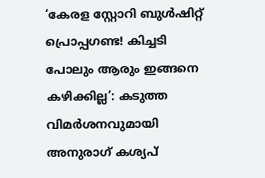‘കേരള സ്റ്റോറി ബുൾഷിറ്റ് പ്രൊപ്പഗണ്ട! കിച്ചടി പോലും ആരും ഇങ്ങനെ കഴിക്കില്ല’: കടുത്ത വിമർശനവുമായി അനുരാഗ് കശ്യപ്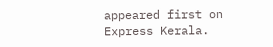appeared first on Express Kerala.